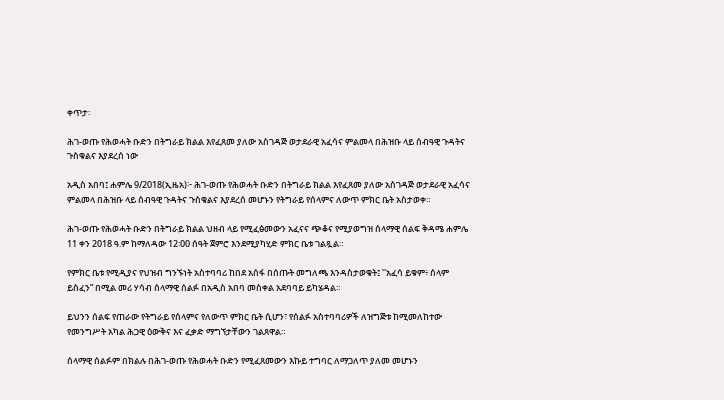ቀጥታ፡

ሕገ-ወጡ የሕወሓት ቡድን በትግራይ ክልል እየፈጸመ ያለው አስገዳጅ ወታደራዊ አፈሳና ምልመላ በሕዝቡ ላይ ሰብዓዊ ጉዳትና ጉስቁልና እያደረሰ ነው

አዲስ አበባ፤ ሐምሌ 9/2018(ኢዜአ)፦ ሕገ-ወጡ የሕወሓት ቡድን በትግራይ ክልል እየፈጸመ ያለው አስገዳጅ ወታደራዊ አፈሳና ምልመላ በሕዝቡ ላይ ሰብዓዊ ጉዳትና ጉስቁልና እያደረሰ መሆኑን የትግራይ የሰላምና ለውጥ ምክር ቤት አስታወቀ።

ሕገ-ወጡ የሕወሓት ቡድን በትግራይ ክልል ህዘብ ላይ የሚፈፅመውን አፈናና ጭቆና የሚያወግዝ ሰላማዊ ሰልፍ ቅዳሜ ሐምሌ 11 ቀን 2018 ዓ.ም ከማለዳው 12፡00 ሰዓት ጀምሮ እንደሚያካሂድ ምክር ቤቱ ገልጿል።

የምክር ቤቱ የሚዲያና የህዝብ ግንኙነት አስተባባሪ ከበደ አሰፋ በሰጡት መግለጫ እንዳስታወቁት፤ ''አፈሳ ይቁም፥ ሰላም ይስፈን” በሚል መሪ ሃሳብ ሰላማዊ ሰልፉ በአዲስ አበባ መስቀል አደባባይ ይካሄዳል።

ይህንን ሰልፍ የጠራው የትግራይ የሰላምና የለውጥ ምክር ቤት ሲሆን፣ የሰልፉ አስተባባሪዎች ለዝግጅቱ ከሚመለከተው የመንግሥት አካል ሕጋዊ ዕውቅና እና ፈቃድ ማግኘታቸውን ገልጸዋል።

ሰላማዊ ሰልፉም በክልሉ በሕገ-ወጡ የሕወሓት ቡድን የሚፈጸመውን እኩይ ተግባር ለማጋለጥ ያለመ መሆኑን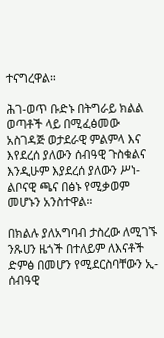ተናግረዋል።

ሕገ-ወጥ ቡድኑ በትግራይ ክልል ወጣቶች ላይ በሚፈፅመው አስገዳጅ ወታደራዊ ምልምላ እና እየደረሰ ያለውን ሰብዓዊ ጉስቁልና እንዲሁም እያደረሰ ያለውን ሥነ-ልቦናዊ ጫና በፅኑ የሚቃወም መሆኑን አንስተዋል።

በክልሉ ያለአግባብ ታስረው ለሚገኙ ንጹሀን ዜጎች በተለይም ለእናቶች ድምፅ በመሆን የሚደርስባቸውን ኢ-ሰብዓዊ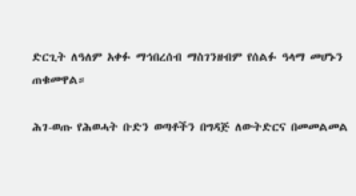ድርጊት ለዓለም አቀፉ ማኅበረሰብ ማስገንዘብም የሰልፉ ዓላማ መሆኑን ጠቁመዋል።

ሕገ-ወጡ የሕወሓት ቡድን ወጣቶችን በግዳጅ ለውትድርና በመመልመል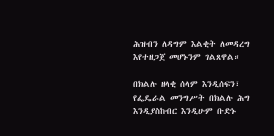ሕዝብን ለዳግም እልቂት ለመዳረግ እየተዘጋጀ መሆኑንም ገልጸዋል።

በክልሉ ዘላቂ ሰላም እንዲሰፍን፣ የፌዴራል መንግሥት በክልሉ ሕግ እንዲያስከብር እንዲሁም ቡድኑ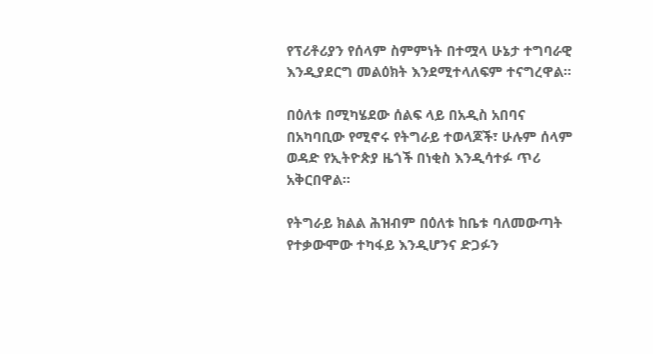የፕሪቶሪያን የሰላም ስምምነት በተሟላ ሁኔታ ተግባራዊ እንዲያደርግ መልዕክት እንደሚተላለፍም ተናግረዋል።

በዕለቱ በሚካሄደው ሰልፍ ላይ በአዲስ አበባና በአካባቢው የሚኖሩ የትግራይ ተወላጆች፣ ሁሉም ሰላም ወዳድ የኢትዮጵያ ዜጎች በነቂስ እንዲሳተፉ ጥሪ አቅርበዋል።

የትግራይ ክልል ሕዝብም በዕለቱ ከቤቱ ባለመውጣት የተቃውሞው ተካፋይ እንዲሆንና ድጋፉን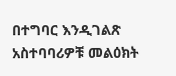በተግባር እንዲገልጽ አስተባባሪዎቹ መልዕክት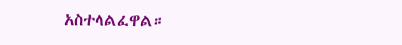አስተላልፈዋል።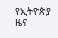የኢትዮጵያ ዜና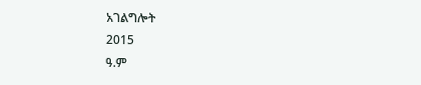አገልግሎት
2015
ዓ.ም